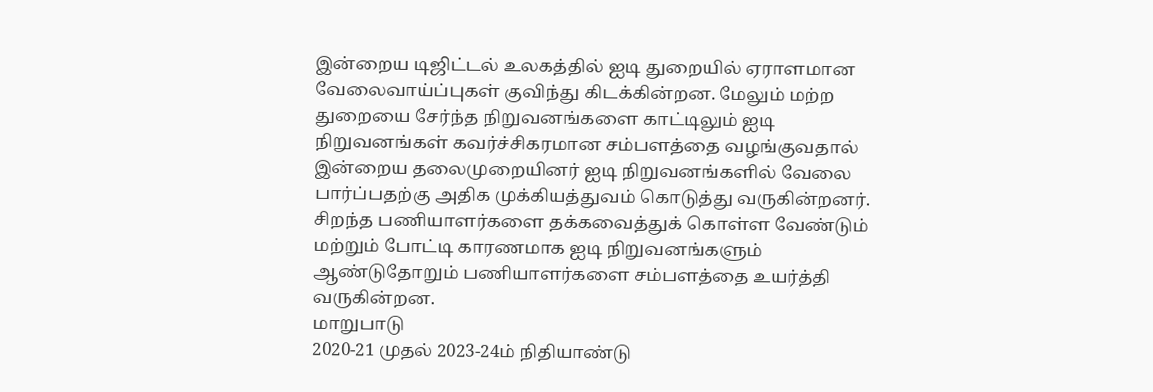இன்றைய டிஜிட்டல் உலகத்தில் ஐடி துறையில் ஏராளமான வேலைவாய்ப்புகள் குவிந்து கிடக்கின்றன. மேலும் மற்ற துறையை சேர்ந்த நிறுவனங்களை காட்டிலும் ஐடி நிறுவனங்கள் கவர்ச்சிகரமான சம்பளத்தை வழங்குவதால் இன்றைய தலைமுறையினர் ஐடி நிறுவனங்களில் வேலை பார்ப்பதற்கு அதிக முக்கியத்துவம் கொடுத்து வருகின்றனர். சிறந்த பணியாளர்களை தக்கவைத்துக் கொள்ள வேண்டும் மற்றும் போட்டி காரணமாக ஐடி நிறுவனங்களும் ஆண்டுதோறும் பணியாளர்களை சம்பளத்தை உயர்த்தி வருகின்றன.
மாறுபாடு
2020-21 முதல் 2023-24ம் நிதியாண்டு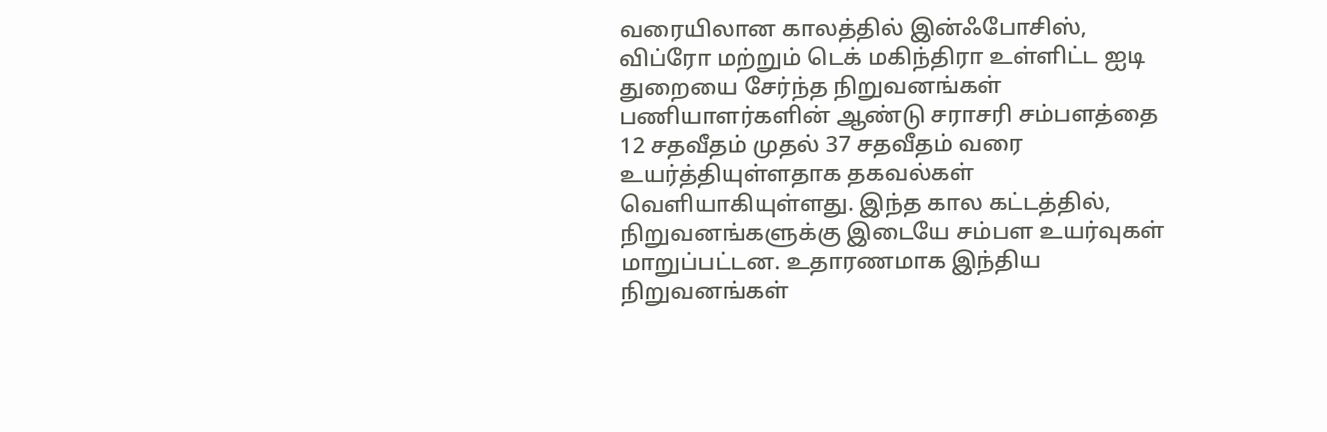வரையிலான காலத்தில் இன்ஃபோசிஸ், விப்ரோ மற்றும் டெக் மகிந்திரா உள்ளிட்ட ஐடி துறையை சேர்ந்த நிறுவனங்கள் பணியாளர்களின் ஆண்டு சராசரி சம்பளத்தை 12 சதவீதம் முதல் 37 சதவீதம் வரை உயர்த்தியுள்ளதாக தகவல்கள் வெளியாகியுள்ளது. இந்த கால கட்டத்தில், நிறுவனங்களுக்கு இடையே சம்பள உயர்வுகள் மாறுப்பட்டன. உதாரணமாக இந்திய நிறுவனங்கள்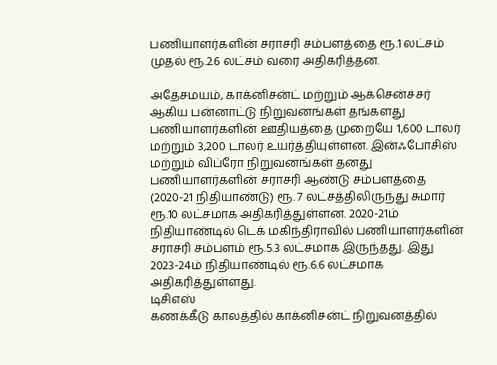பணியாளர்களின் சராசரி சம்பளத்தை ரூ.1 லட்சம் முதல் ரூ.2.6 லட்சம் வரை அதிகரித்தன.

அதேசமயம், காக்னிசன்ட் மற்றும் ஆக்சென்ச்சர் ஆகிய பன்னாட்டு நிறுவனங்கள் தங்களது பணியாளர்களின் ஊதியத்தை முறையே 1,600 டாலர் மற்றும் 3,200 டாலர் உயர்த்தியுள்ளன. இன்ஃபோசிஸ் மற்றும் விப்ரோ நிறுவனங்கள் தனது பணியாளர்களின் சராசரி ஆண்டு சம்பளத்தை (2020-21 நிதியாண்டு) ரூ. 7 லட்சத்திலிருந்து சுமார் ரூ.10 லட்சமாக அதிகரித்துள்ளன. 2020-21ம் நிதியாண்டில் டெக் மகிந்திராவில் பணியாளர்களின் சராசரி சம்பளம் ரூ.5.3 லட்சமாக இருந்தது. இது 2023-24ம் நிதியாண்டில் ரூ.6.6 லட்சமாக அதிகரித்துள்ளது.
டிசிஎஸ்
கணக்கீடு காலத்தில் காக்னிசன்ட் நிறுவனத்தில்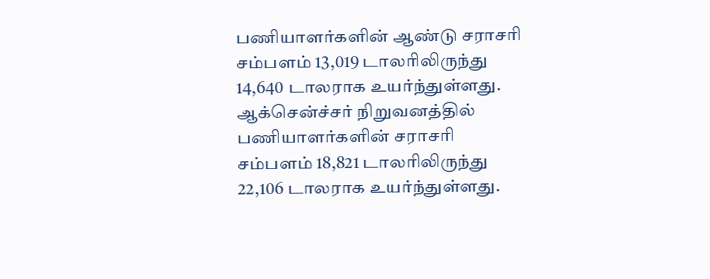பணியாளர்களின் ஆண்டு சராசரி சம்பளம் 13,019 டாலரிலிருந்து 14,640 டாலராக உயர்ந்துள்ளது. ஆக்சென்ச்சர் நிறுவனத்தில் பணியாளர்களின் சராசரி சம்பளம் 18,821 டாலரிலிருந்து 22,106 டாலராக உயர்ந்துள்ளது.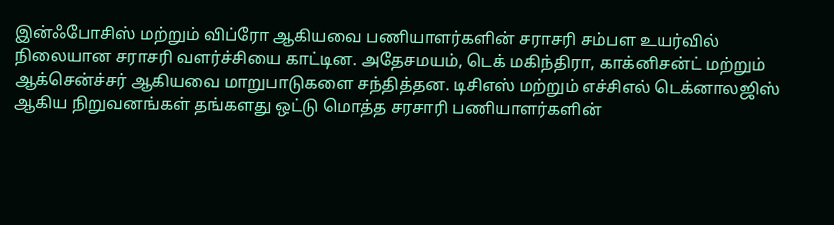இன்ஃபோசிஸ் மற்றும் விப்ரோ ஆகியவை பணியாளர்களின் சராசரி சம்பள உயர்வில் நிலையான சராசரி வளர்ச்சியை காட்டின. அதேசமயம், டெக் மகிந்திரா, காக்னிசன்ட் மற்றும் ஆக்சென்ச்சர் ஆகியவை மாறுபாடுகளை சந்தித்தன. டிசிஎஸ் மற்றும் எச்சிஎல் டெக்னாலஜிஸ் ஆகிய நிறுவனங்கள் தங்களது ஒட்டு மொத்த சரசாரி பணியாளர்களின்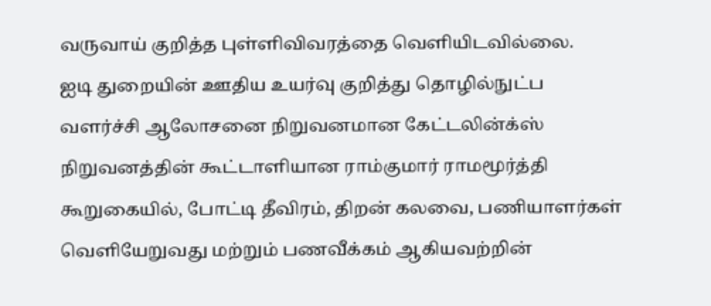வருவாய் குறித்த புள்ளிவிவரத்தை வெளியிடவில்லை.
ஐடி துறையின் ஊதிய உயர்வு குறித்து தொழில்நுட்ப வளர்ச்சி ஆலோசனை நிறுவனமான கேட்டலின்க்ஸ் நிறுவனத்தின் கூட்டாளியான ராம்குமார் ராமமூர்த்தி கூறுகையில், போட்டி தீவிரம், திறன் கலவை, பணியாளர்கள் வெளியேறுவது மற்றும் பணவீக்கம் ஆகியவற்றின்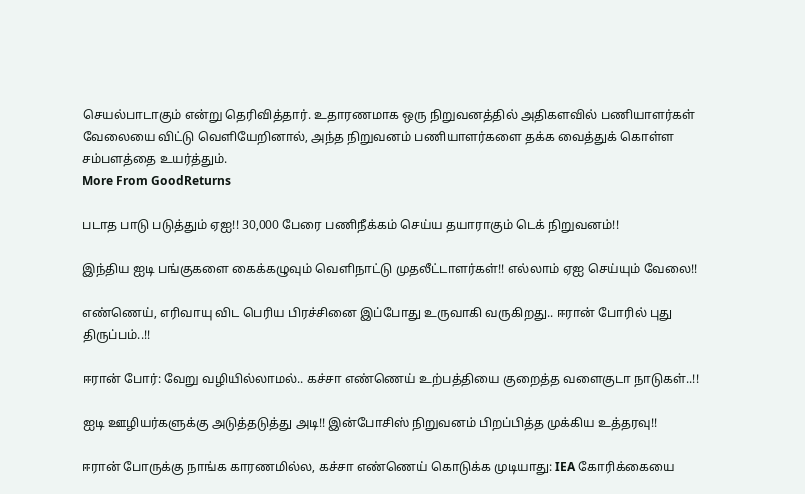செயல்பாடாகும் என்று தெரிவித்தார். உதாரணமாக ஒரு நிறுவனத்தில் அதிகளவில் பணியாளர்கள் வேலையை விட்டு வெளியேறினால், அந்த நிறுவனம் பணியாளர்களை தக்க வைத்துக் கொள்ள சம்பளத்தை உயர்த்தும்.
More From GoodReturns

படாத பாடு படுத்தும் ஏஐ!! 30,000 பேரை பணிநீக்கம் செய்ய தயாராகும் டெக் நிறுவனம்!!

இந்திய ஐடி பங்குகளை கைக்கழுவும் வெளிநாட்டு முதலீட்டாளர்கள்!! எல்லாம் ஏஐ செய்யும் வேலை!!

எண்ணெய், எரிவாயு விட பெரிய பிரச்சினை இப்போது உருவாகி வருகிறது.. ஈரான் போரில் புது திருப்பம்..!!

ஈரான் போர்: வேறு வழியில்லாமல்.. கச்சா எண்ணெய் உற்பத்தியை குறைத்த வளைகுடா நாடுகள்..!!

ஐடி ஊழியர்களுக்கு அடுத்தடுத்து அடி!! இன்போசிஸ் நிறுவனம் பிறப்பித்த முக்கிய உத்தரவு!!

ஈரான் போருக்கு நாங்க காரணமில்ல, கச்சா எண்ணெய் கொடுக்க முடியாது: IEA கோரிக்கையை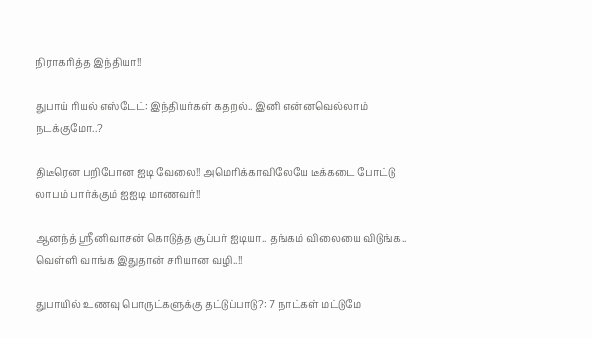நிராகரித்த இந்தியா!!

துபாய் ரியல் எஸ்டேட்: இந்தியர்கள் கதறல்.. இனி என்னவெல்லாம் நடக்குமோ..?

திடீரென பறிபோன ஐடி வேலை!! அமெரிக்காவிலேயே டீக்கடை போட்டு லாபம் பார்க்கும் ஐஐடி மாணவர்!!

ஆனந்த் ஸ்ரீனிவாசன் கொடுத்த சூப்பர் ஐடியா.. தங்கம் விலையை விடுங்க.. வெள்ளி வாங்க இதுதான் சரியான வழி..!!

துபாயில் உணவு பொருட்களுக்கு தட்டுப்பாடு?: 7 நாட்கள் மட்டுமே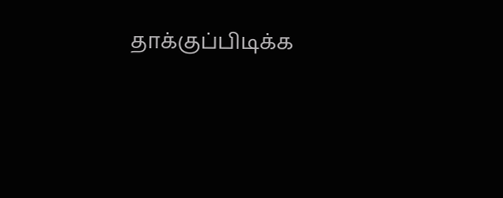தாக்குப்பிடிக்க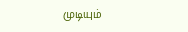முடியும்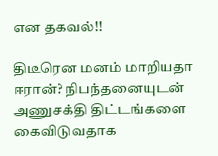என தகவல்!!

திடீரென மனம் மாறியதா ஈரான்? நிபந்தனையுடன் அணுசக்தி திட்டங்களை கைவிடுவதாக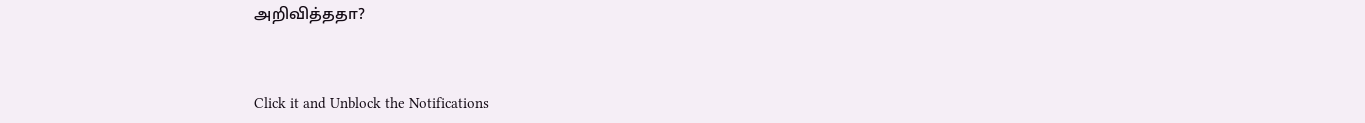அறிவித்ததா?



Click it and Unblock the Notifications